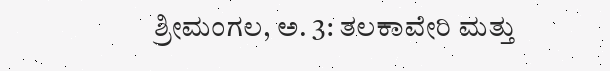ಶ್ರೀಮಂಗಲ, ಅ. 3: ತಲಕಾವೇರಿ ಮತ್ತು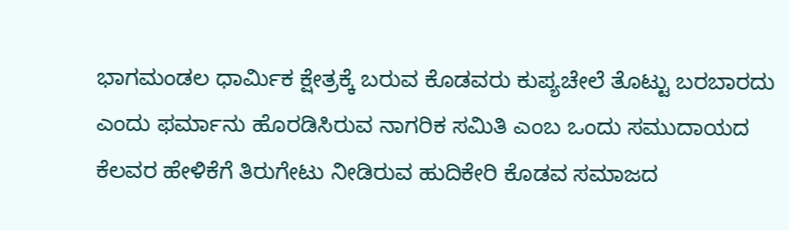ಭಾಗಮಂಡಲ ಧಾರ್ಮಿಕ ಕ್ಷೇತ್ರಕ್ಕೆ ಬರುವ ಕೊಡವರು ಕುಪ್ಯಚೇಲೆ ತೊಟ್ಟು ಬರಬಾರದು ಎಂದು ಫರ್ಮಾನು ಹೊರಡಿಸಿರುವ ನಾಗರಿಕ ಸಮಿತಿ ಎಂಬ ಒಂದು ಸಮುದಾಯದ ಕೆಲವರ ಹೇಳಿಕೆಗೆ ತಿರುಗೇಟು ನೀಡಿರುವ ಹುದಿಕೇರಿ ಕೊಡವ ಸಮಾಜದ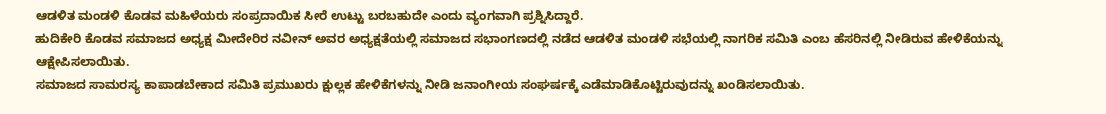ಆಡಳಿತ ಮಂಡಳಿ ಕೊಡವ ಮಹಿಳೆಯರು ಸಂಪ್ರದಾಯಿಕ ಸೀರೆ ಉಟ್ಟು ಬರಬಹುದೇ ಎಂದು ವ್ಯಂಗವಾಗಿ ಪ್ರಶ್ನಿಸಿದ್ದಾರೆ.
ಹುದಿಕೇರಿ ಕೊಡವ ಸಮಾಜದ ಅಧ್ಯಕ್ಷ ಮೀದೇರಿರ ನವೀನ್ ಅವರ ಅಧ್ಯಕ್ಷತೆಯಲ್ಲಿ ಸಮಾಜದ ಸಭಾಂಗಣದಲ್ಲಿ ನಡೆದ ಆಡಳಿತ ಮಂಡಳಿ ಸಭೆಯಲ್ಲಿ ನಾಗರಿಕ ಸಮಿತಿ ಎಂಬ ಹೆಸರಿನಲ್ಲಿ ನೀಡಿರುವ ಹೇಳಿಕೆಯನ್ನು ಆಕ್ಷೇಪಿಸಲಾಯಿತು.
ಸಮಾಜದ ಸಾಮರಸ್ಯ ಕಾಪಾಡಬೇಕಾದ ಸಮಿತಿ ಪ್ರಮುಖರು ಕ್ಷುಲ್ಲಕ ಹೇಳಿಕೆಗಳನ್ನು ನೀಡಿ ಜನಾಂಗೀಯ ಸಂಘರ್ಷಕ್ಕೆ ಎಡೆಮಾಡಿಕೊಟ್ಟಿರುವುದನ್ನು ಖಂಡಿಸಲಾಯಿತು.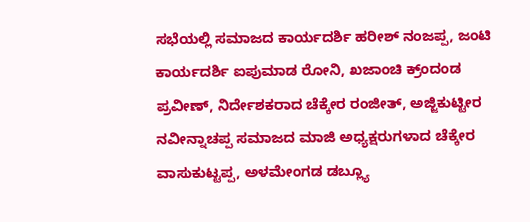ಸಭೆಯಲ್ಲಿ ಸಮಾಜದ ಕಾರ್ಯದರ್ಶಿ ಹರೀಶ್ ನಂಜಪ್ಪ, ಜಂಟಿ ಕಾರ್ಯದರ್ಶಿ ಐಪುಮಾಡ ರೋನಿ, ಖಜಾಂಚಿ ಕ್ರ್ಂದಂಡ ಪ್ರವೀಣ್, ನಿರ್ದೇಶಕರಾದ ಚೆಕ್ಕೇರ ರಂಜೀತ್, ಅಜ್ಜಿಕುಟ್ಟೀರ ನವೀನ್ನಾಚಪ್ಪ ಸಮಾಜದ ಮಾಜಿ ಅಧ್ಯಕ್ಷರುಗಳಾದ ಚೆಕ್ಕೇರ ವಾಸುಕುಟ್ಟಪ್ಪ, ಅಳಮೇಂಗಡ ಡಬ್ಲ್ಯೂ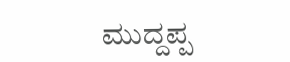ಮುದ್ದಪ್ಪ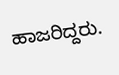ಹಾಜರಿದ್ದರು.